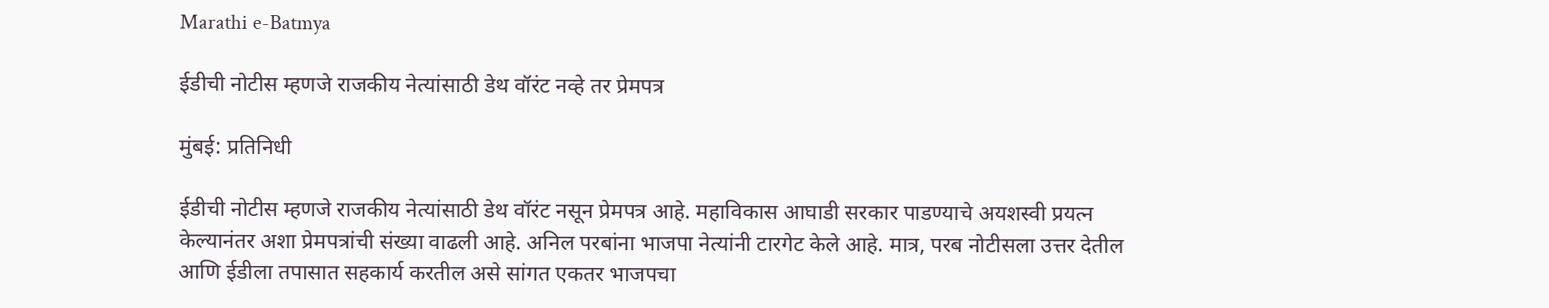Marathi e-Batmya

ईडीची नोटीस म्हणजे राजकीय नेत्यांसाठी डेथ वॉरंट नव्हे तर प्रेमपत्र

मुंबई: प्रतिनिधी

ईडीची नोटीस म्हणजे राजकीय नेत्यांसाठी डेथ वॉरंट नसून प्रेमपत्र आहे. महाविकास आघाडी सरकार पाडण्याचे अयशस्वी प्रयत्न केल्यानंतर अशा प्रेमपत्रांची संख्या वाढली आहे. अनिल परबांना भाजपा नेत्यांनी टारगेट केले आहे. मात्र, परब नोटीसला उत्तर देतील आणि ईडीला तपासात सहकार्य करतील असे सांगत एकतर भाजपचा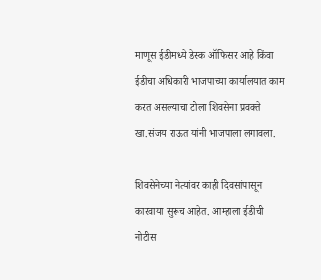माणूस ईडीमध्ये डेस्क ऑफिसर आहे किंवा ईडीचा अधिकारी भाजपाच्या कार्यालयात काम करत असल्याचा टोला शिवसेना प्रवक्ते खा.संजय राऊत यांनी भाजपाला लगावला.

शिवसेनेच्या नेत्यांवर काही दिवसांपासून कारवाया सुरूच आहेत. आम्हाला ईडीची नोटीस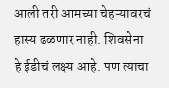आली तरी आमच्या चेहऱ्यावरचं हास्य ढळणार नाही. शिवसेना हे ईडीचं लक्ष्य आहे. पण त्याचा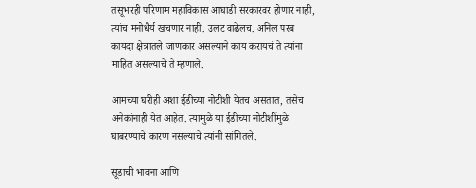तसूभरही परिणाम महाविकास आघाडी सरकारवर होणार नाही, त्यांच मनोधैर्य खचणार नाही. उलट वाढेलच. अनिल परब कायदा क्षेत्रातले जाणकार असल्याने काय करायचं ते त्यांना माहित असल्याचे ते म्हणाले.

आमच्या घरीही अशा ईडीच्या नोटीशी येतच असतात, तसेच अनेकांनाही येत आहेत. त्यामुळे या ईडीच्या नोटीशींमुळे घाबरण्याचे कारण नसल्याचे त्यांनी सांगितले.

सूडाची भावना आणि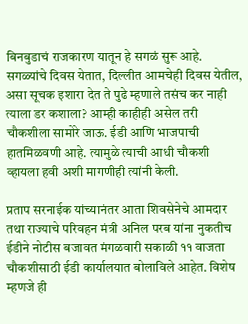बिनबुडाचं राजकारण यातून हे सगळं सुरू आहे. सगळ्यांचे दिवस येतात, दिल्लीत आमचेही दिवस येतील, असा सूचक इशारा देत ते पुढे म्हणाले तसंच कर नाही त्याला डर कशाला? आम्ही काहीही असेल तरी चौकशीला सामोरे जाऊ. ईडी आणि भाजपाची हातमिळवणी आहे. त्यामुळे त्याची आधी चौकशी व्हायला हवी अशी मागणीही त्यांनी केली.

प्रताप सरनाईक यांच्यानंतर आता शिवसेनेचे आमदार तथा राज्याचे परिवहन मंत्री अनिल परब यांना नुकतीच ईडीने नोटीस बजावत मंगळवारी सकाळी ११ वाजता चौकशीसाठी ईडी कार्यालयात बोलाविले आहेत. विशेष म्हणजे ही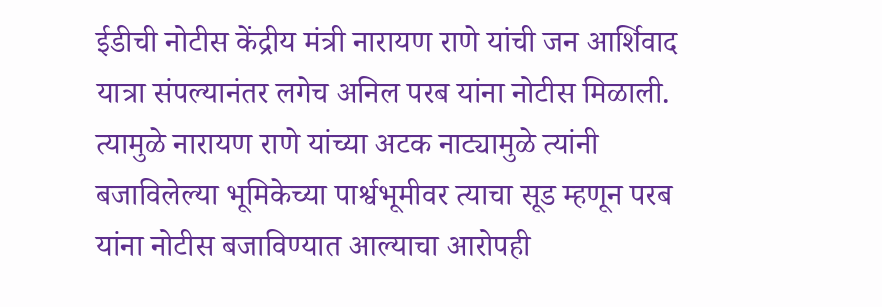ईडीची नोटीस केंद्रीय मंत्री नारायण राणे यांची जन आर्शिवाद यात्रा संपल्यानंतर लगेच अनिल परब यांना नोटीस मिळाली. त्यामुळे नारायण राणे यांच्या अटक नाट्यामुळे त्यांनी बजाविलेल्या भूमिकेच्या पार्श्वभूमीवर त्याचा सूड म्हणून परब यांना नोटीस बजाविण्यात आल्याचा आरोपही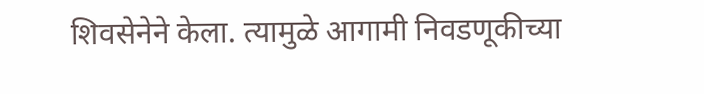शिवसेनेने केला. त्यामुळे आगामी निवडणूकीच्या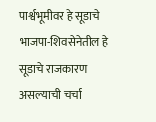पार्श्वभूमीवर हे सूडाचे भाजपा-शिवसेनेतील हे सूडाचे राजकारण असल्याची चर्चा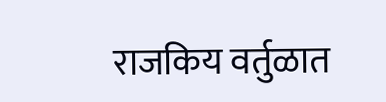राजकिय वर्तुळात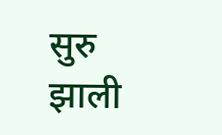सुरु झाली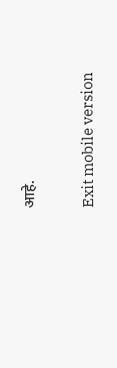आहे.

Exit mobile version